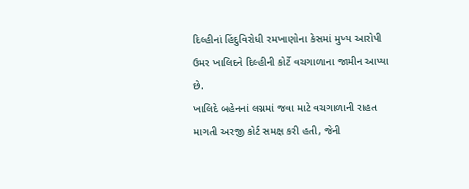દિલ્હીનાં હિંદુવિરોધી રમખાણોના કેસમાં મુખ્ય આરોપી ઉમર ખાલિદને દિલ્હીની કોર્ટે વચગાળાના જામીન આપ્યા છે.
ખાલિદે બહેનનાં લગ્નમાં જવા માટે વચગાળાની રાહત માગતી અરજી કોર્ટ સમક્ષ કરી હતી, જેની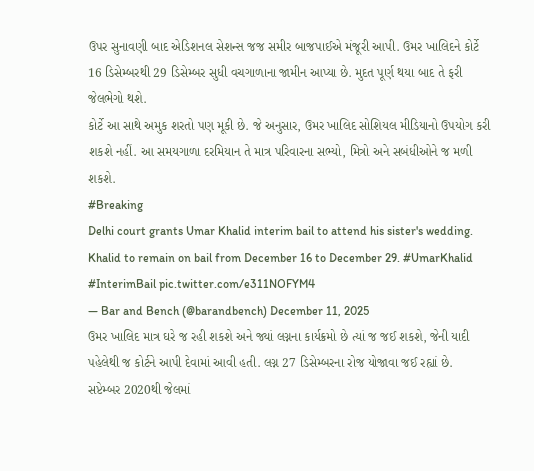ઉપર સુનાવણી બાદ એડિશનલ સેશન્સ જજ સમીર બાજપાઈએ મંજૂરી આપી. ઉમર ખાલિદને કોર્ટે 16 ડિસેમ્બરથી 29 ડિસેમ્બર સુધી વચગાળાના જામીન આપ્યા છે. મુદત પૂર્ણ થયા બાદ તે ફરી જેલભેગો થશે.
કોર્ટે આ સાથે અમુક શરતો પણ મૂકી છે. જે અનુસાર, ઉમર ખાલિદ સોશિયલ મીડિયાનો ઉપયોગ કરી શકશે નહીં. આ સમયગાળા દરમિયાન તે માત્ર પરિવારના સભ્યો, મિત્રો અને સબંધીઓને જ મળી શકશે.
#Breaking
Delhi court grants Umar Khalid interim bail to attend his sister's wedding.
Khalid to remain on bail from December 16 to December 29. #UmarKhalid #InterimBail pic.twitter.com/e311NOFYM4
— Bar and Bench (@barandbench) December 11, 2025
ઉમર ખાલિદ માત્ર ઘરે જ રહી શકશે અને જ્યાં લગ્નના કાર્યક્રમો છે ત્યાં જ જઈ શકશે, જેની યાદી પહેલેથી જ કોર્ટને આપી દેવામાં આવી હતી. લગ્ન 27 ડિસેમ્બરના રોજ યોજાવા જઈ રહ્યાં છે.
સપ્ટેમ્બર 2020થી જેલમાં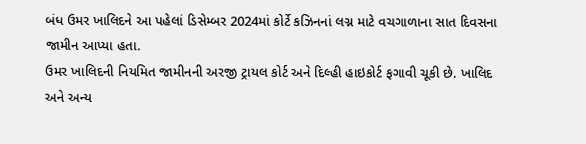બંધ ઉમર ખાલિદને આ પહેલાં ડિસેમ્બર 2024માં કોર્ટે કઝિનનાં લગ્ન માટે વચગાળાના સાત દિવસના જામીન આપ્યા હતા.
ઉમર ખાલિદની નિયમિત જામીનની અરજી ટ્રાયલ કોર્ટ અને દિલ્હી હાઇકોર્ટ ફગાવી ચૂકી છે. ખાલિદ અને અન્ય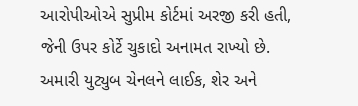આરોપીઓએ સુપ્રીમ કોર્ટમાં અરજી કરી હતી, જેની ઉપર કોર્ટે ચુકાદો અનામત રાખ્યો છે.
અમારી યુટ્યુબ ચેનલને લાઈક, શેર અને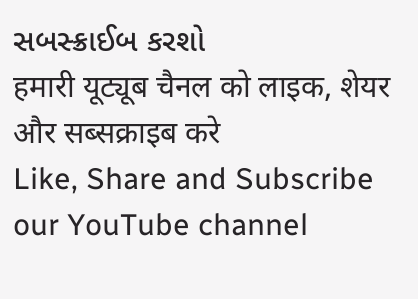સબસ્ક્રાઈબ કરશો
हमारी यूट्यूब चैनल को लाइक, शेयर और सब्सक्राइब करे
Like, Share and Subscribe our YouTube channel